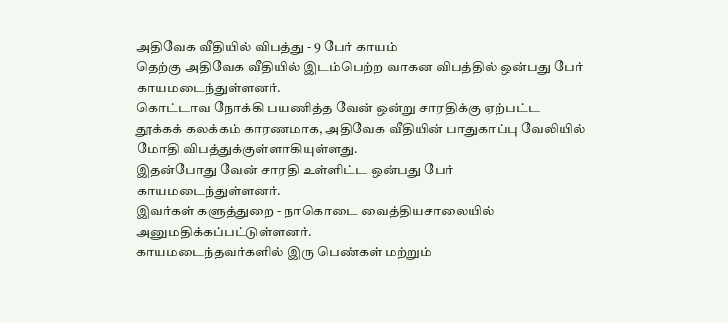அதிவேக வீதியில் விபத்து - 9 பேர் காயம்
தெற்கு அதிவேக வீதியில் இடம்பெற்ற வாகன விபத்தில் ஒன்பது பேர் காயமடைந்துள்ளனர்.
கொட்டாவ நோக்கி பயணித்த வேன் ஒன்று சாரதிக்கு ஏற்பட்ட தூக்கக் கலக்கம் காரணமாக, அதிவேக வீதியின் பாதுகாப்பு வேலியில் மோதி விபத்துக்குள்ளாகியுள்ளது.
இதன்போது வேன் சாரதி உள்ளிட்ட ஒன்பது பேர் காயமடைந்துள்ளனர்.
இவர்கள் களுத்துறை - நாகொடை வைத்தியசாலையில் அனுமதிக்கப்பட்டுள்ளனர்.
காயமடைந்தவர்களில் இரு பெண்கள் மற்றும்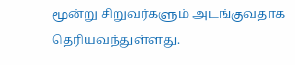மூன்று சிறுவர்களும் அடங்குவதாக தெரியவந்துள்ளது.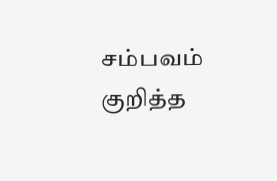சம்பவம் குறித்த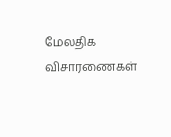மேலதிக விசாரணைகள்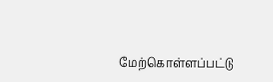மேற்கொள்ளப்பட்டு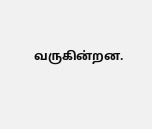வருகின்றன.